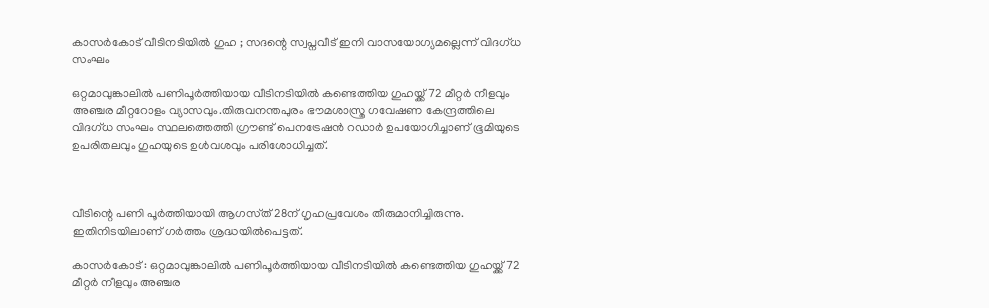കാസർകോട് വീടിനടിയില്‍ ഗുഹ ; സദന്റെ സ്വപ്നവീട് ഇനി വാസയോഗ്യമല്ലെന്ന് വിദഗ്ധ സംഘം

ഒറ്റമാവുങ്കാലില്‍ പണിപൂർത്തിയായ വീടിനടിയില്‍ കണ്ടെത്തിയ ഗുഹയ്ക്ക് 72 മീറ്റർ നീളവും അഞ്ചര മീറ്ററോളം വ്യാസവും.തിരുവനന്തപുരം ഭൗമശാസ്ത്ര ഗവേഷണ കേന്ദ്രത്തിലെ വിദഗ്ധ സംഘം സ്ഥലത്തെത്തി ഗ്രൗണ്ട് പെനട്രേഷൻ റഡാർ ഉപയോഗിച്ചാണ് ഭൂമിയുടെ ഉപരിതലവും ഗുഹയുടെ ഉള്‍വശവും പരിശോധിച്ചത്.



വീടിന്റെ പണി പൂർത്തിയായി ആഗസ്‌ത്‌ 28ന്‌ ഗൃഹപ്രവേശം തീരുമാനിച്ചിരുന്നു. ഇതിനിടയിലാണ്‌ ഗർത്തം ശ്രദ്ധയില്‍പെട്ടത്‌.

കാസർകോട് : ഒറ്റമാവുങ്കാലില്‍ പണിപൂർത്തിയായ വീടിനടിയില്‍ കണ്ടെത്തിയ ഗുഹയ്ക്ക് 72 മീറ്റർ നീളവും അഞ്ചര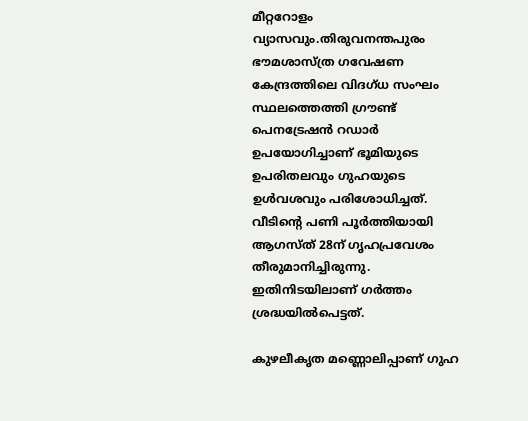മീറ്ററോളം വ്യാസവും.തിരുവനന്തപുരം ഭൗമശാസ്ത്ര ഗവേഷണ കേന്ദ്രത്തിലെ വിദഗ്ധ സംഘം സ്ഥലത്തെത്തി ഗ്രൗണ്ട് പെനട്രേഷൻ റഡാർ ഉപയോഗിച്ചാണ് ഭൂമിയുടെ ഉപരിതലവും ഗുഹയുടെ ഉള്‍വശവും പരിശോധിച്ചത്. വീടിന്റെ പണി പൂർത്തിയായി ആഗസ്‌ത്‌ 28ന്‌ ഗൃഹപ്രവേശം തീരുമാനിച്ചിരുന്നു. ഇതിനിടയിലാണ്‌ ഗർത്തം ശ്രദ്ധയില്‍പെട്ടത്‌.

കുഴലീകൃത മണ്ണൊലിപ്പാണ് ഗുഹ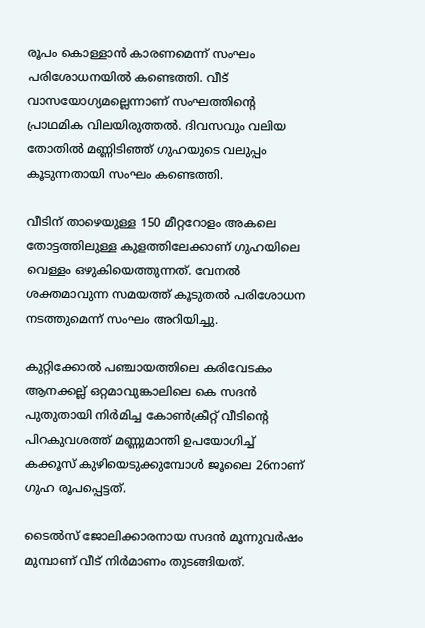രൂപം കൊള്ളാൻ കാരണമെന്ന് സംഘം പരിശോധനയില്‍ കണ്ടെത്തി. വീട് വാസയോഗ്യമല്ലെന്നാണ് സംഘത്തിന്റെ പ്രാഥമിക വിലയിരുത്തല്‍. ദിവസവും വലിയ തോതില്‍ മണ്ണിടിഞ്ഞ് ഗുഹയുടെ വലുപ്പം കൂടുന്നതായി സംഘം കണ്ടെത്തി.

വീടിന് താഴെയുള്ള 150 മീറ്ററോളം അകലെ തോട്ടത്തിലുള്ള കുളത്തിലേക്കാണ് ഗുഹയിലെ വെള്ളം ഒഴുകിയെത്തുന്നത്. വേനല്‍ ശക്തമാവുന്ന സമയത്ത് കൂടുതല്‍ പരിശോധന നടത്തുമെന്ന് സംഘം അറിയിച്ചു.

കുറ്റിക്കോല്‍ പഞ്ചായത്തിലെ കരിവേടകം ആനക്കല്ല് ഒറ്റമാവുങ്കാലിലെ കെ സദൻ പുതുതായി നിർമിച്ച കോണ്‍ക്രീറ്റ്‌ വീടിന്റെ പിറകുവശത്ത്‌ മണ്ണുമാന്തി ഉപയോഗിച്ച്‌ കക്കൂസ്‌ കുഴിയെടുക്കുമ്പോള്‍ ജൂലൈ 26നാണ്‌ ഗുഹ രൂപപ്പെട്ടത്‌.

ടൈല്‍സ് ജോലിക്കാരനായ സദൻ മൂന്നുവർഷം മുമ്പാണ് വീട്‌ നിർമാണം തുടങ്ങിയത്.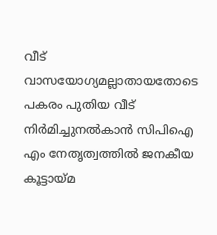വീട്‌ വാസയോഗ്യമല്ലാതായതോടെ പകരം പുതിയ വീട് നിർമിച്ചുനല്‍കാൻ സിപിഐ എം നേതൃത്വത്തില്‍ ജനകീയ കൂട്ടായ്മ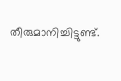തീരുമാനിച്ചിട്ടുണ്ട്‌.